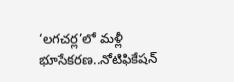‘లగచర్ల’లో మళ్లీ భూసేకరణ..నోటిఫికేషన్‌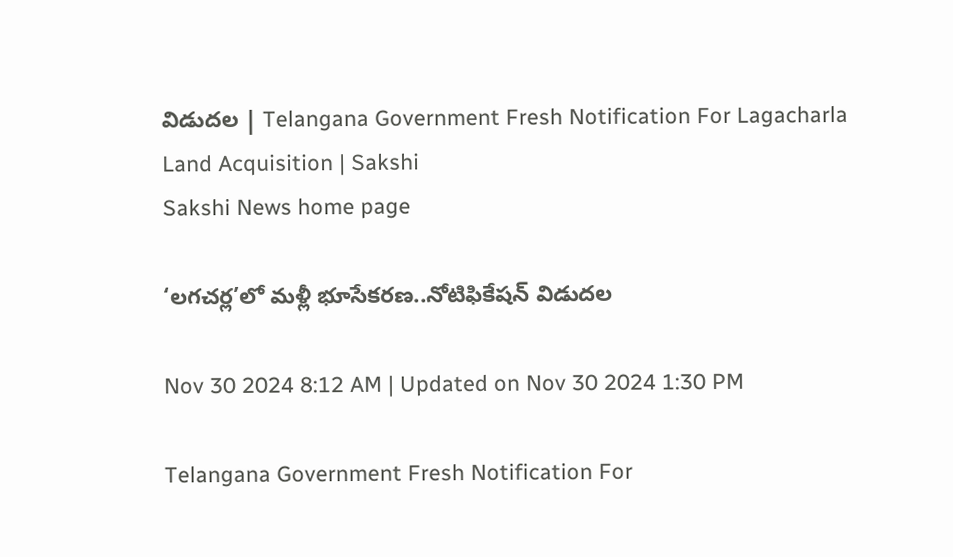విడుదల | Telangana Government Fresh Notification For Lagacharla Land Acquisition | Sakshi
Sakshi News home page

‘లగచర్ల’లో మళ్లీ భూసేకరణ..నోటిఫికేషన్‌ విడుదల

Nov 30 2024 8:12 AM | Updated on Nov 30 2024 1:30 PM

Telangana Government Fresh Notification For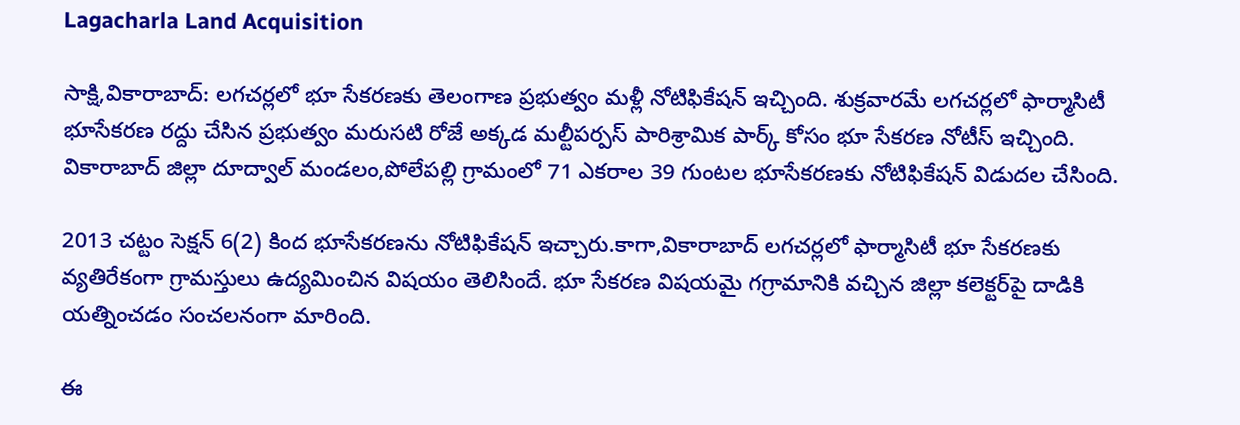Lagacharla Land Acquisition

సాక్షి,వికారాబాద్‌: లగచర్లలో భూ సేకరణకు తెలంగాణ ప్రభుత్వం మళ్లీ నోటిఫికేషన్‌ ఇచ్చింది. శుక్రవారమే లగచర్లలో ఫార్మాసిటీ భూసేకరణ రద్దు చేసిన ప్రభుత్వం మరుసటి రోజే అక్కడ మల్టీపర్పస్‌ పారిశ్రామిక పార్క్‌ కోసం భూ సేకరణ నోటీస్‌ ఇచ్చింది. వికారాబాద్ జిల్లా దూద్వాల్ మండలం,పోలేపల్లి గ్రామంలో 71 ఎకరాల 39 గుంటల భూసేకరణకు నోటిఫికేషన్ విడుదల చేసింది.

2013 చట్టం సెక్షన్ 6(2) కింద భూసేకరణను నోటిఫికేషన్‌ ఇచ్చారు.కాగా,వికారాబాద్‌ లగచర్లలో ఫార్మాసిటీ భూ సేకరణకు వ్యతిరేకంగా గ్రామస్తులు ఉద్యమించిన విషయం తెలిసిందే. భూ సేకరణ విషయమై గగ్రామానికి వచ్చిన జిల్లా కలెక్టర్‌పై దాడికి యత్నించడం సంచలనంగా మారింది.

ఈ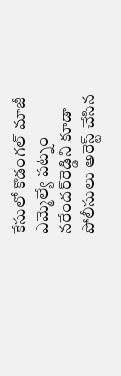కేసులో కొడంగల్‌ మాజీ ఎమ్మెల్యే పట్నం నరేందర్‌రెడ్డిని కూడా పోలీసులు అరెస్ట్‌ చేసిన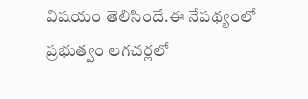విషయం తెలిసిందే.ఈ నేపథ్యంలో ప్రభుత్వం లగచర్లలో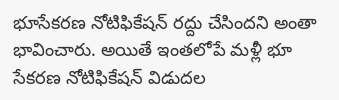భూసేకరణ నోటిఫికేషన్‌ రద్దు చేసిందని అంతా భావించారు. అయితే ఇంతలోపే మళ్లీ భూ సేకరణ నోటిఫికేషన్‌ విడుదల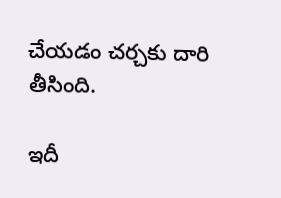చేయడం చర్చకు దారి తీసింది.

ఇదీ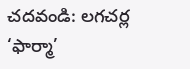చదవండి: లగచర్ల ‘ఫార్మా’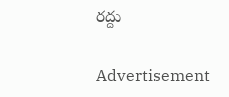రద్దు

Advertisement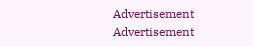Advertisement
Advertisement